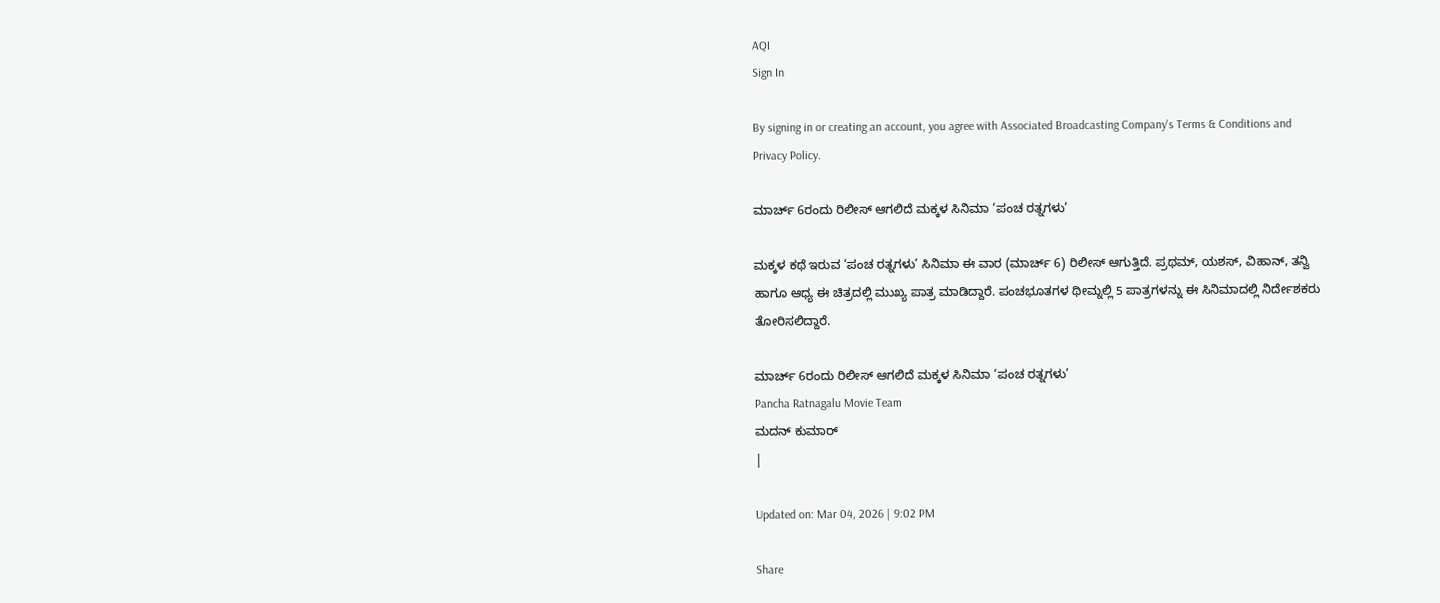AQI
Sign In

By signing in or creating an account, you agree with Associated Broadcasting Company's Terms & Conditions and Privacy Policy.

ಮಾರ್ಚ್ 6ರಂದು ರಿಲೀಸ್ ಆಗಲಿದೆ ಮಕ್ಕಳ ಸಿನಿಮಾ ‘ಪಂಚ ರತ್ನಗಳು’

ಮಕ್ಕಳ ಕಥೆ ಇರುವ ‘ಪಂಚ ರತ್ನಗಳು’ ಸಿನಿಮಾ ಈ ವಾರ (ಮಾರ್ಚ್ 6) ರಿಲೀಸ್ ಆಗುತ್ತಿದೆ. ಪ್ರಥಮ್, ಯಶಸ್, ವಿಹಾನ್, ತನ್ವಿ ಹಾಗೂ ಆಧ್ಯ ಈ ಚಿತ್ರದಲ್ಲಿ ಮುಖ್ಯ ಪಾತ್ರ ಮಾಡಿದ್ದಾರೆ. ಪಂಚಭೂತಗಳ ಥೀಮ್ನಲ್ಲಿ 5 ಪಾತ್ರಗಳನ್ನು ಈ ಸಿನಿಮಾದಲ್ಲಿ ನಿರ್ದೇಶಕರು ತೋರಿಸಲಿದ್ದಾರೆ.

ಮಾರ್ಚ್ 6ರಂದು ರಿಲೀಸ್ ಆಗಲಿದೆ ಮಕ್ಕಳ ಸಿನಿಮಾ ‘ಪಂಚ ರತ್ನಗಳು’
Pancha Ratnagalu Movie Team
ಮದನ್ ಕುಮಾರ್
|

Updated on: Mar 04, 2026 | 9:02 PM

Share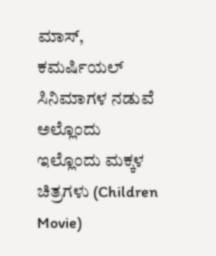ಮಾಸ್, ಕಮರ್ಷಿಯಲ್ ಸಿನಿಮಾಗಳ ನಡುವೆ ಅಲ್ಲೊಂದು ಇಲ್ಲೊಂದು ಮಕ್ಕಳ ಚಿತ್ರಗಳು (Children Movie)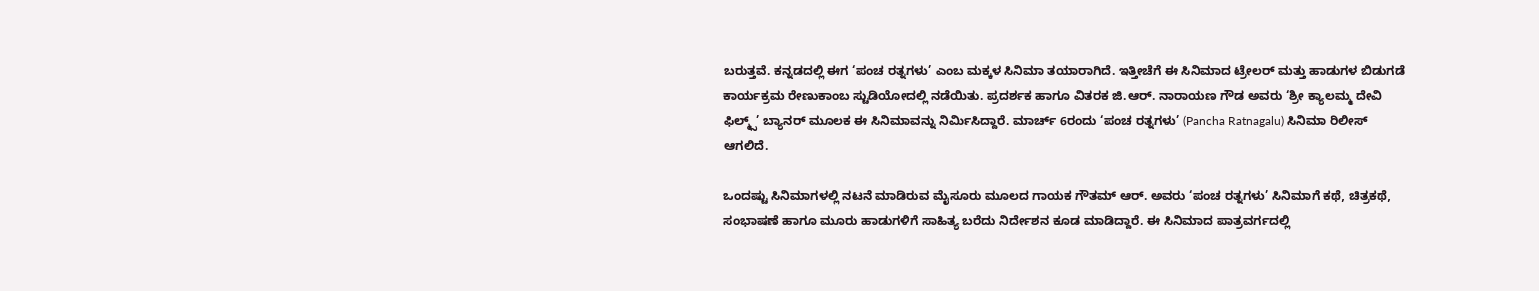ಬರುತ್ತವೆ. ಕನ್ನಡದಲ್ಲಿ ಈಗ ‘ಪಂಚ ರತ್ನಗಳು’ ಎಂಬ ಮಕ್ಕಳ ಸಿನಿಮಾ ತಯಾರಾಗಿದೆ. ಇತ್ತೀಚೆಗೆ ಈ ಸಿನಿಮಾದ ಟ್ರೇಲರ್ ಮತ್ತು ಹಾಡುಗಳ ಬಿಡುಗಡೆ ಕಾರ್ಯಕ್ರಮ ರೇಣುಕಾಂಬ ಸ್ಟುಡಿಯೋದಲ್ಲಿ ನಡೆಯಿತು. ಪ್ರದರ್ಶಕ ಹಾಗೂ ವಿತರಕ ಜಿ.ಆರ್. ನಾರಾಯಣ ಗೌಡ ಅವರು ‘ಶ್ರೀ ಕ್ಯಾಲಮ್ಮ ದೇವಿ ಫಿಲ್ಮ್ಸ್’ ಬ್ಯಾನರ್ ಮೂಲಕ ಈ ಸಿನಿಮಾವನ್ನು ನಿರ್ಮಿಸಿದ್ದಾರೆ. ಮಾರ್ಚ್ 6ರಂದು ‘ಪಂಚ ರತ್ನಗಳು’ (Pancha Ratnagalu) ಸಿನಿಮಾ ರಿಲೀಸ್ ಆಗಲಿದೆ.

ಒಂದಷ್ಟು ಸಿನಿಮಾಗಳಲ್ಲಿ ನಟನೆ ಮಾಡಿರುವ ಮೈಸೂರು ಮೂಲದ ಗಾಯಕ ಗೌತಮ್ ಆರ್. ಅವರು ‘ಪಂಚ ರತ್ನಗಳು’ ಸಿನಿಮಾಗೆ ಕಥೆ, ಚಿತ್ರಕಥೆ, ಸಂಭಾಷಣೆ ಹಾಗೂ ಮೂರು ಹಾಡುಗಳಿಗೆ ಸಾಹಿತ್ಯ ಬರೆದು ನಿರ್ದೇಶನ ಕೂಡ ಮಾಡಿದ್ದಾರೆ. ಈ ಸಿನಿಮಾದ ಪಾತ್ರವರ್ಗದಲ್ಲಿ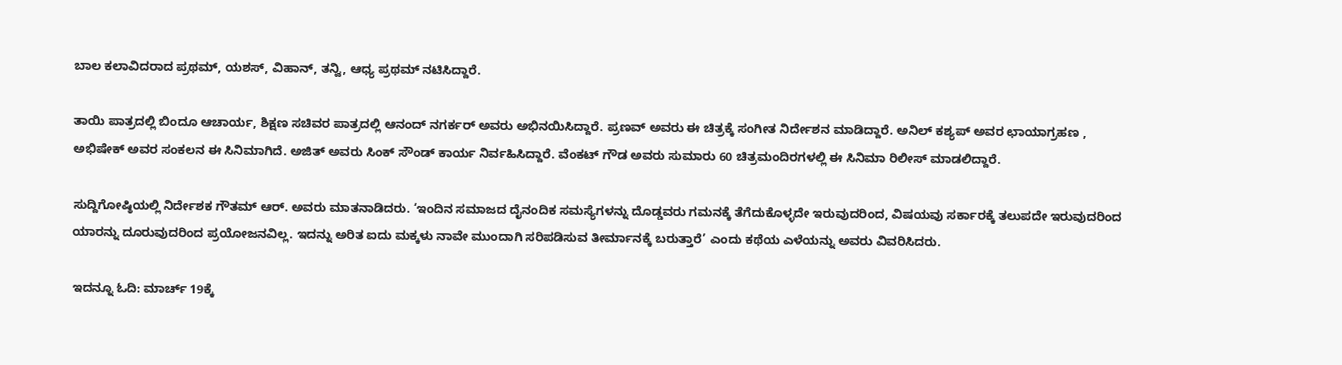ಬಾಲ ಕಲಾವಿದರಾದ ಪ್ರಥಮ್, ಯಶಸ್, ವಿಹಾನ್, ತನ್ವಿ, ಆಧ್ಯ ಪ್ರಥಮ್ ನಟಿಸಿದ್ದಾರೆ.

ತಾಯಿ ಪಾತ್ರದಲ್ಲಿ ಬಿಂದೂ ಆಚಾರ್ಯ, ಶಿಕ್ಷಣ ಸಚಿವರ ಪಾತ್ರದಲ್ಲಿ ಆನಂದ್ ನಗರ್ಕರ್ ಅವರು ಅಭಿನಯಿಸಿದ್ದಾರೆ. ಪ್ರಣವ್ ಅವರು ಈ ಚಿತ್ರಕ್ಕೆ ಸಂಗೀತ ನಿರ್ದೇಶನ ಮಾಡಿದ್ದಾರೆ. ಅನಿಲ್ ಕಶ್ಯಪ್ ಅವರ ಛಾಯಾಗ್ರಹಣ , ಅಭಿಷೇಕ್ ಅವರ ಸಂಕಲನ ಈ ಸಿನಿಮಾಗಿದೆ. ಅಜಿತ್ ಅವರು ಸಿಂಕ್ ಸೌಂಡ್ ಕಾರ್ಯ ನಿರ್ವಹಿಸಿದ್ದಾರೆ. ವೆಂಕಟ್‌ ಗೌಡ ಅವರು ಸುಮಾರು 60 ಚಿತ್ರಮಂದಿರಗಳಲ್ಲಿ ಈ ಸಿನಿಮಾ ರಿಲೀಸ್ ಮಾಡಲಿದ್ದಾರೆ.

ಸುದ್ದಿಗೋಷ್ಠಿಯಲ್ಲಿ ನಿರ್ದೇಶಕ ಗೌತಮ್ ಆರ್. ಅವರು ಮಾತನಾಡಿದರು. ‘ಇಂದಿನ ಸಮಾಜದ ದೈನಂದಿಕ ಸಮಸ್ಯೆಗಳನ್ನು ದೊಡ್ಡವರು ಗಮನಕ್ಕೆ ತೆಗೆದುಕೊಳ್ಳದೇ ಇರುವುದರಿಂದ, ವಿಷಯವು ಸರ್ಕಾರಕ್ಕೆ ತಲುಪದೇ ಇರುವುದರಿಂದ ಯಾರನ್ನು ದೂರುವುದರಿಂದ ಪ್ರಯೋಜನವಿಲ್ಲ. ಇದನ್ನು ಅರಿತ ಐದು ಮಕ್ಕಳು ನಾವೇ ಮುಂದಾಗಿ ಸರಿಪಡಿಸುವ ತೀರ್ಮಾನಕ್ಕೆ ಬರುತ್ತಾರೆ’ ಎಂದು ಕಥೆಯ ಎಳೆಯನ್ನು ಅವರು ವಿವರಿಸಿದರು.

ಇದನ್ನೂ ಓದಿ: ಮಾರ್ಚ್ 19ಕ್ಕೆ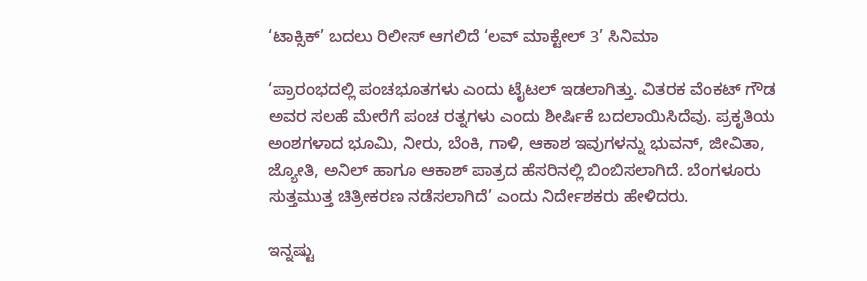‘ಟಾಕ್ಸಿಕ್’ ಬದಲು ರಿಲೀಸ್ ಆಗಲಿದೆ ‘ಲವ್ ಮಾಕ್ಟೇಲ್ 3’ ಸಿನಿಮಾ

‘ಪ್ರಾರಂಭದಲ್ಲಿ ಪಂಚಭೂತಗಳು ಎಂದು ಟೈಟಲ್ ಇಡಲಾಗಿತ್ತು. ವಿತರಕ ವೆಂಕಟ್‌ ಗೌಡ ಅವರ ಸಲಹೆ ಮೇರೆಗೆ ಪಂಚ ರತ್ನಗಳು ಎಂದು ಶೀರ್ಷಿಕೆ ಬದಲಾಯಿಸಿದೆವು. ಪ್ರಕೃತಿಯ ಅಂಶಗಳಾದ ಭೂಮಿ, ನೀರು, ಬೆಂಕಿ, ಗಾಳಿ, ಆಕಾಶ ಇವುಗಳನ್ನು ಭುವನ್, ಜೀವಿತಾ, ಜ್ಯೋತಿ, ಅನಿಲ್ ಹಾಗೂ ಆಕಾಶ್ ಪಾತ್ರದ ಹೆಸರಿನಲ್ಲಿ ಬಿಂಬಿಸಲಾಗಿದೆ. ಬೆಂಗಳೂರು ಸುತ್ತಮುತ್ತ ಚಿತ್ರೀಕರಣ ನಡೆಸಲಾಗಿದೆ’ ಎಂದು ನಿರ್ದೇಶಕರು ಹೇಳಿದರು.

ಇನ್ನಷ್ಟು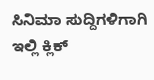ಸಿನಿಮಾ ಸುದ್ದಿಗಳಿಗಾಗಿ ಇಲ್ಲಿ ಕ್ಲಿಕ್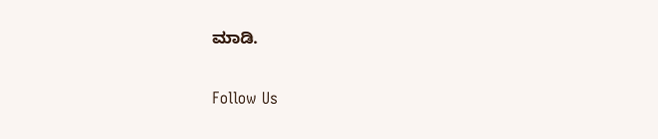ಮಾಡಿ.

Follow Us